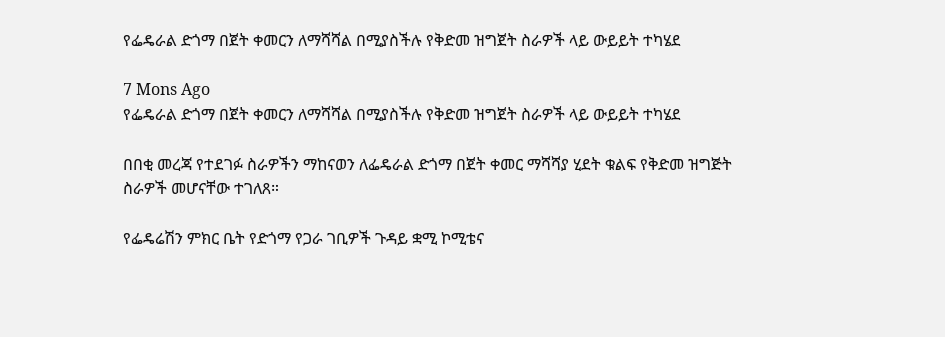የፌዴራል ድጎማ በጀት ቀመርን ለማሻሻል በሚያስችሉ የቅድመ ዝግጀት ስራዎች ላይ ውይይት ተካሄደ

7 Mons Ago
የፌዴራል ድጎማ በጀት ቀመርን ለማሻሻል በሚያስችሉ የቅድመ ዝግጀት ስራዎች ላይ ውይይት ተካሄደ

በበቂ መረጃ የተደገፉ ስራዎችን ማከናወን ለፌዴራል ድጎማ በጀት ቀመር ማሻሻያ ሂደት ቁልፍ የቅድመ ዝግጅት ስራዎች መሆናቸው ተገለጸ።

የፌዴሬሽን ምክር ቤት የድጎማ የጋራ ገቢዎች ጉዳይ ቋሚ ኮሚቴና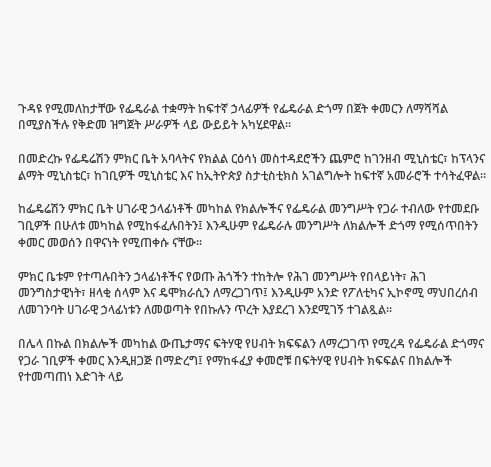ጉዳዩ የሚመለከታቸው የፌዴራል ተቋማት ከፍተኛ ኃላፊዎች የፌዴራል ድጎማ በጀት ቀመርን ለማሻሻል በሚያስችሉ የቅድመ ዝግጀት ሥራዎች ላይ ውይይት አካሂደዋል።

በመድረኩ የፌዴሬሽን ምክር ቤት አባላትና የክልል ርዕሳነ መስተዳደሮችን ጨምሮ ከገንዘብ ሚኒስቴር፣ ከፕላንና ልማት ሚኒስቴር፣ ከገቢዎች ሚኒስቴር እና ከኢትዮጵያ ስታቲስቲክስ አገልግሎት ከፍተኛ አመራሮች ተሳትፈዋል።

ከፌዴሬሽን ምክር ቤት ሀገራዊ ኃላፊነቶች መካከል የክልሎችና የፌዴራል መንግሥት የጋራ ተብለው የተመደቡ ገቢዎች በሁለቱ መካከል የሚከፋፈሉበትን፤ እንዲሁም የፌዴራሉ መንግሥት ለክልሎች ድጎማ የሚሰጥበትን ቀመር መወሰን በዋናነት የሚጠቀሱ ናቸው።

ምክር ቤቱም የተጣሉበትን ኃላፊነቶችና የወጡ ሕጎችን ተከትሎ የሕገ መንግሥት የበላይነት፣ ሕገ መንግስታዊነት፣ ዘላቂ ሰላም እና ዴሞክራሲን ለማረጋገጥ፤ እንዲሁም አንድ የፖለቲካና ኢኮኖሚ ማህበረሰብ ለመገንባት ሀገራዊ ኃላፊነቱን ለመወጣት የበኩሉን ጥረት እያደረገ እንደሚገኝ ተገልጿል።

በሌላ በኩል በክልሎች መካከል ውጤታማና ፍትሃዊ የሀብት ክፍፍልን ለማረጋገጥ የሚረዳ የፌዴራል ድጎማና የጋራ ገቢዎች ቀመር እንዲዘጋጅ በማድረግ፤ የማከፋፈያ ቀመሮቹ በፍትሃዊ የሀብት ክፍፍልና በክልሎች የተመጣጠነ እድገት ላይ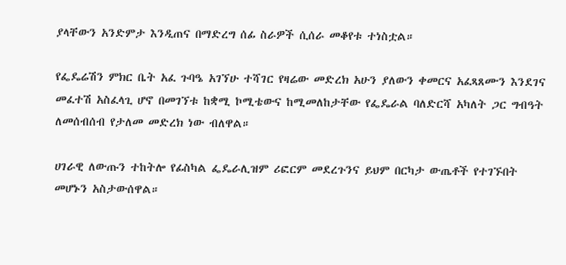ያላቸውን አንድምታ እንዲጠና በማድረግ ሰፊ ስራዎች ሲሰራ መቆየቱ ተነስቷል።

የፌዴሬሽን ምክር ቤት አፈ ጉባዔ አገኘሁ ተሻገር የዛሬው መድረክ አሁን ያለውን ቀመርና አፈጻጸሙን እንደገና መፈተሽ አስፈላጊ ሆኖ በመገኘቱ ከቋሚ ኮሚቴውና ከሚመለከታቸው የፌዴራል ባለድርሻ አካለት ጋር ግብዓት ለመሰብሰብ የታለመ መድረክ ነው ብለዋል።

ሀገራዊ ለውጡን ተከትሎ የፊስካል ፌዴራሊዝም ሪፎርም መደረጉንና ይህም በርካታ ውጤቶች የተገኙበት መሆኑን አስታውሰዋል።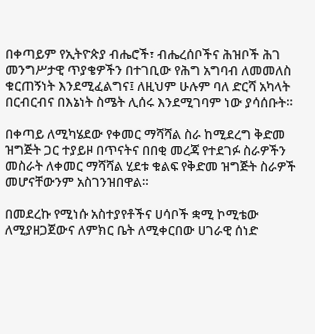በቀጣይም የኢትዮጵያ ብሔሮች፣ ብሔረሰቦችና ሕዝቦች ሕገ መንግሥታዊ ጥያቄዎችን በተገቢው የሕግ አግባብ ለመመለስ ቁርጠኝነት እንደሚፈልግና፤ ለዚህም ሁሉም ባለ ድርሻ አካላት በርብርብና በእኔነት ስሜት ሊሰሩ እንደሚገባም ነው ያሳሰቡት።

በቀጣይ ለሚካሄደው የቀመር ማሻሻል ስራ ከሚደረግ ቅድመ ዝግጅት ጋር ተያይዞ በጥናትና በበቂ መረጃ የተደገፉ ስራዎችን መስራት ለቀመር ማሻሻል ሂደቱ ቁልፍ የቅድመ ዝግጅት ስራዎች መሆናቸውንም አስገንዝበዋል።

በመደረኩ የሚነሱ አስተያየቶችና ሀሳቦች ቋሚ ኮሚቴው ለሚያዘጋጀውና ለምክር ቤት ለሚቀርበው ሀገራዊ ሰነድ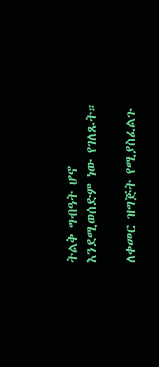ትልቅ ግብዓት ሆኖ እንደሚወሰድም ነው የገለጹት።

ለቀመር ዝግጅት የሚያስፈልጉ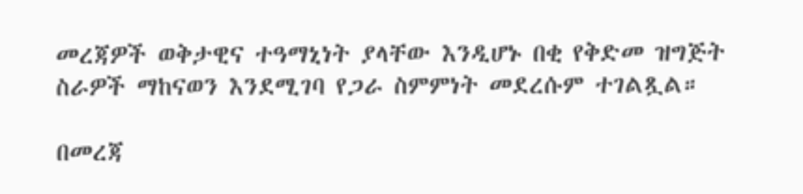መረጃዎች ወቅታዊና ተዓማኒነት ያላቸው እንዲሆኑ በቂ የቅድመ ዝግጅት ስራዎች ማከናወን እንደሚገባ የጋራ ስምምነት መደረሱም ተገልጿል።

በመረጃ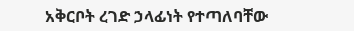አቅርቦት ረገድ ኃላፊነት የተጣለባቸው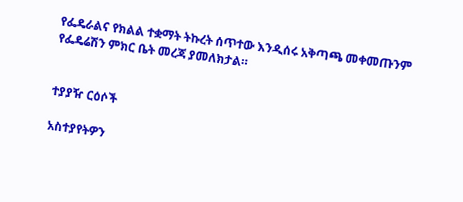የፌዴራልና የክልል ተቋማት ትኩረት ሰጥተው እንዲሰሩ አቅጣጫ መቀመጡንም የፌዴሬሽን ምክር ቤት መረጃ ያመለክታል።


ተያያዥ ርዕሶች

አስተያየትዎን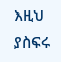እዚህ ያስፍሩ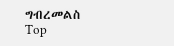ግብረመልስ
Top